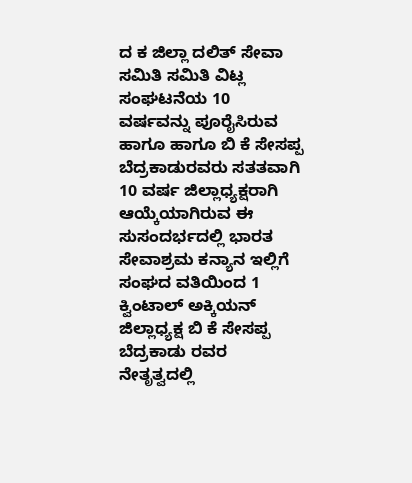ದ ಕ ಜಿಲ್ಲಾ ದಲಿತ್ ಸೇವಾ ಸಮಿತಿ ಸಮಿತಿ ವಿಟ್ಲ ಸಂಘಟನೆಯ 10 ವರ್ಷವನ್ನು ಪೂರೈಸಿರುವ ಹಾಗೂ ಹಾಗೂ ಬಿ ಕೆ ಸೇಸಪ್ಪ ಬೆದ್ರಕಾಡುರವರು ಸತತವಾಗಿ 10 ವರ್ಷ ಜಿಲ್ಲಾಧ್ಯಕ್ಷರಾಗಿ ಆಯ್ಕೆಯಾಗಿರುವ ಈ ಸುಸಂದರ್ಭದಲ್ಲಿ ಭಾರತ ಸೇವಾಶ್ರಮ ಕನ್ಯಾನ ಇಲ್ಲಿಗೆ ಸಂಘದ ವತಿಯಿಂದ 1 ಕ್ವಿಂಟಾಲ್ ಅಕ್ಕಿಯನ್ ಜಿಲ್ಲಾಧ್ಯಕ್ಷ ಬಿ ಕೆ ಸೇಸಪ್ಪ ಬೆದ್ರಕಾಡು ರವರ ನೇತೃತ್ವದಲ್ಲಿ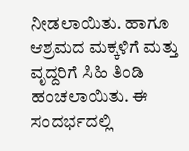ನೀಡಲಾಯಿತು. ಹಾಗೂ ಆಶ್ರಮದ ಮಕ್ಕಳಿಗೆ ಮತ್ತು ವೃದ್ದರಿಗೆ ಸಿಹಿ ತಿಂಡಿ ಹಂಚಲಾಯಿತು. ಈ ಸಂದರ್ಭದಲ್ಲಿ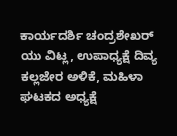ಕಾರ್ಯದರ್ಶಿ ಚಂದ್ರಶೇಖರ್ ಯು ವಿಟ್ಲ, ಉಪಾಧ್ಯಕ್ಷೆ ದಿವ್ಯ ಕಲ್ಲಜೇರ ಅಳಿಕೆ, ಮಹಿಳಾ ಘಟಕದ ಅಧ್ಯಕ್ಷೆ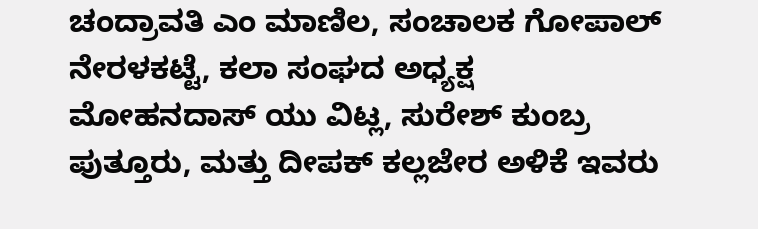ಚಂದ್ರಾವತಿ ಎಂ ಮಾಣಿಲ, ಸಂಚಾಲಕ ಗೋಪಾಲ್ ನೇರಳಕಟ್ಟೆ, ಕಲಾ ಸಂಘದ ಅಧ್ಯಕ್ಷ ಮೋಹನದಾಸ್ ಯು ವಿಟ್ಲ, ಸುರೇಶ್ ಕುಂಬ್ರ ಪುತ್ತೂರು, ಮತ್ತು ದೀಪಕ್ ಕಲ್ಲಜೇರ ಅಳಿಕೆ ಇವರು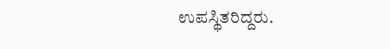ಉಪಸ್ಥಿತರಿದ್ದರು.